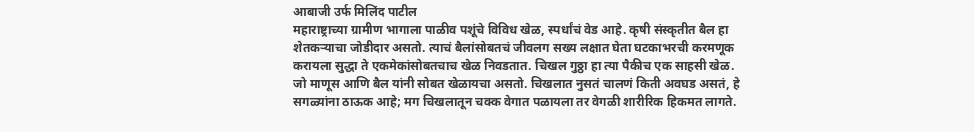आबाजी उर्फ मिलिंद पाटील
महाराष्ट्राच्या ग्रामीण भागाला पाळीव पशूंचे विविध खेळ, स्पर्धांचं वेड आहे. कृषी संस्कृतीत बैल हा शेतकऱ्याचा जोडीदार असतो. त्याचं बैलांसोबतचं जीवलग सख्य लक्षात घेता घटकाभरची करमणूक करायला सुद्धा ते एकमेकांसोबतचाच खेळ निवडतात. चिखल गुठ्ठा हा त्या पैकीच एक साहसी खेळ.
जो माणूस आणि बैल यांनी सोबत खेळायचा असतो. चिखलात नुसतं चालणं किती अवघड असतं, हे सगळ्यांना ठाऊक आहे; मग चिखलातून चक्क वेगात पळायला तर वेगळी शारीरिक हिकमत लागते.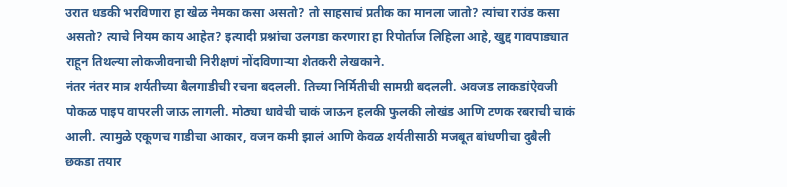उरात धडकी भरविणारा हा खेळ नेमका कसा असतो? तो साहसाचं प्रतीक का मानला जातो? त्यांचा राउंड कसा असतो? त्याचे नियम काय आहेत? इत्यादी प्रश्नांचा उलगडा करणारा हा रिपोर्ताज लिहिला आहे, खुद्द गावपाड्यात राहून तिथल्या लोकजीवनाची निरीक्षणं नोंदविणाऱ्या शेतकरी लेखकाने.
नंतर नंतर मात्र शर्यतीच्या बैलगाडीची रचना बदलली. तिच्या निर्मितीची सामग्री बदलली. अवजड लाकडांऐवजी पोकळ पाइप वापरली जाऊ लागली. मोठ्या धावेची चाकं जाऊन हलकी फुलकी लोखंड आणि टणक रबराची चाकं आली. त्यामुळे एकूणच गाडीचा आकार, वजन कमी झालं आणि केवळ शर्यतीसाठी मजबूत बांधणीचा दुबैली छकडा तयार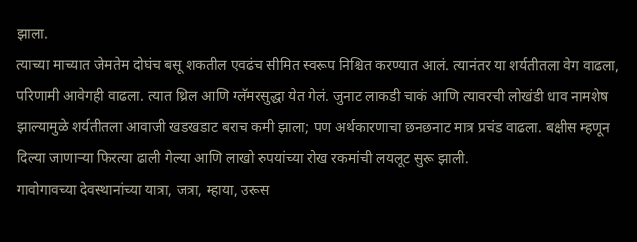झाला.
त्याच्या माच्यात जेमतेम दोघंच बसू शकतील एवढंच सीमित स्वरूप निश्चित करण्यात आलं. त्यानंतर या शर्यतीतला वेग वाढला, परिणामी आवेगही वाढला. त्यात थ्रिल आणि ग्लॅमरसुद्धा येत गेलं. जुनाट लाकडी चाकं आणि त्यावरची लोखंडी धाव नामशेष झाल्यामुळे शर्यतीतला आवाजी खडखडाट बराच कमी झाला; पण अर्थकारणाचा छनछनाट मात्र प्रचंड वाढला. बक्षीस म्हणून दिल्या जाणाऱ्या फिरत्या ढाली गेल्या आणि लाखो रुपयांच्या रोख रकमांची लयलूट सुरू झाली.
गावोगावच्या देवस्थानांच्या यात्रा, जत्रा, म्हाया, उरूस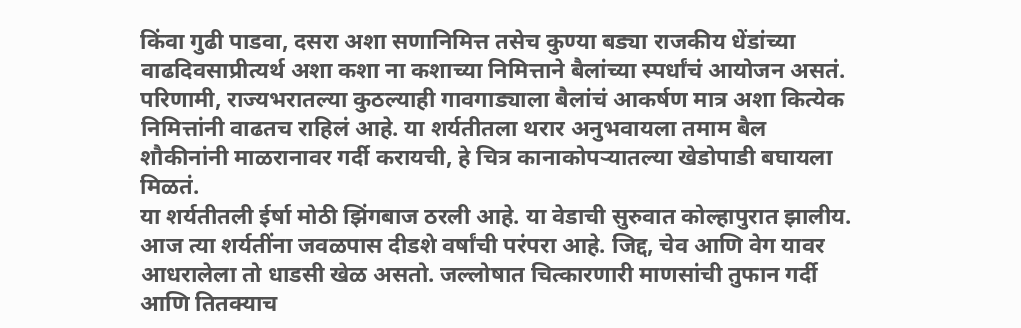किंवा गुढी पाडवा, दसरा अशा सणानिमित्त तसेच कुण्या बड्या राजकीय धेंडांच्या वाढदिवसाप्रीत्यर्थ अशा कशा ना कशाच्या निमित्ताने बैलांच्या स्पर्धांचं आयोजन असतं. परिणामी, राज्यभरातल्या कुठल्याही गावगाड्याला बैलांचं आकर्षण मात्र अशा कित्येक निमित्तांनी वाढतच राहिलं आहे. या शर्यतीतला थरार अनुभवायला तमाम बैल शौकीनांनी माळरानावर गर्दी करायची, हे चित्र कानाकोपऱ्यातल्या खेडोपाडी बघायला मिळतं.
या शर्यतीतली ईर्षा मोठी झिंगबाज ठरली आहे. या वेडाची सुरुवात कोल्हापुरात झालीय. आज त्या शर्यतींना जवळपास दीडशे वर्षांची परंपरा आहे. जिद्द, चेव आणि वेग यावर आधरालेला तो धाडसी खेळ असतो. जल्लोषात चित्कारणारी माणसांची तुफान गर्दी आणि तितक्याच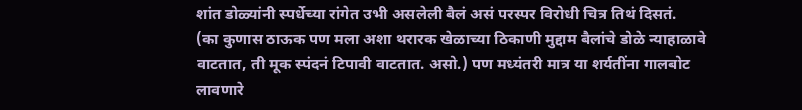शांत डोळ्यांनी स्पर्धेच्या रांगेत उभी असलेली बैलं असं परस्पर विरोधी चित्र तिथं दिसतं.
(का कुणास ठाऊक पण मला अशा थरारक खेळाच्या ठिकाणी मुद्दाम बैलांचे डोळे न्याहाळावे वाटतात, ती मूक स्पंदनं टिपावी वाटतात. असो.) पण मध्यंतरी मात्र या शर्यतींना गालबोट लावणारे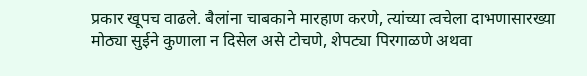प्रकार खूपच वाढले. बैलांना चाबकाने मारहाण करणे, त्यांच्या त्वचेला दाभणासारख्या मोठ्या सुईने कुणाला न दिसेल असे टोचणे, शेपट्या पिरगाळणे अथवा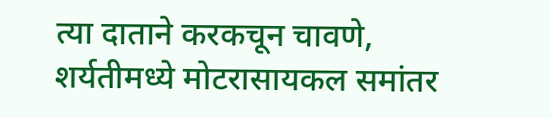त्या दाताने करकचून चावणे, शर्यतीमध्ये मोटरासायकल समांतर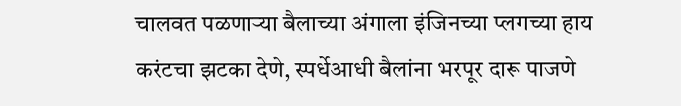चालवत पळणाऱ्या बैलाच्या अंगाला इंजिनच्या प्लगच्या हाय करंटचा झटका देणे, स्पर्धेआधी बैलांना भरपूर दारू पाजणे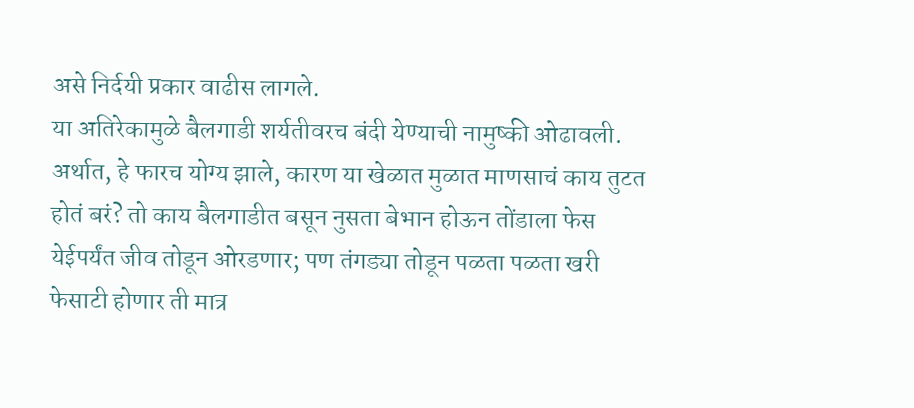असे निर्दयी प्रकार वाढीस लागले.
या अतिरेकामुळे बैलगाडी शर्यतीवरच बंदी येण्याची नामुष्की ओढावली. अर्थात, हे फारच योग्य झाले, कारण या खेळात मुळात माणसाचं काय तुटत होतं बरं? तो काय बैलगाडीत बसून नुसता बेभान होऊन तोंडाला फेस येईपर्यंत जीव तोडून ओरडणार; पण तंगड्या तोडून पळता पळता खरी फेसाटी होणार ती मात्र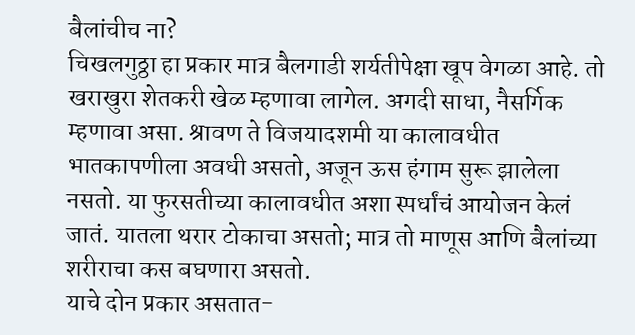बैलांचीच ना?
चिखलगुठ्ठा हा प्रकार मात्र बैलगाडी शर्यतीपेक्षा खूप वेगळा आहे. तो खराखुरा शेतकरी खेळ म्हणावा लागेल. अगदी साधा, नैसर्गिक म्हणावा असा. श्रावण ते विजयादशमी या कालावधीत भातकापणीला अवधी असतो, अजून ऊस हंगाम सुरू झालेला नसतो. या फुरसतीच्या कालावधीत अशा स्पर्धांचं आयोजन केलं जातं. यातला थरार टोकाचा असतो; मात्र तो माणूस आणि बैलांच्या शरीराचा कस बघणारा असतो.
याचे दोन प्रकार असतात-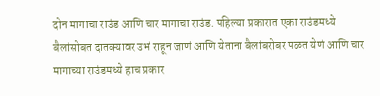दोन मागाचा राउंड आणि चार मागाचा राउंड. पहिल्या प्रकारात एका राउंडमध्ये बैलांसोबत दातक्यावर उभं राहून जाणं आणि येताना बैलांबरोबर पळत येणं आणि चार मागाच्या राउंडमध्ये हाच प्रकार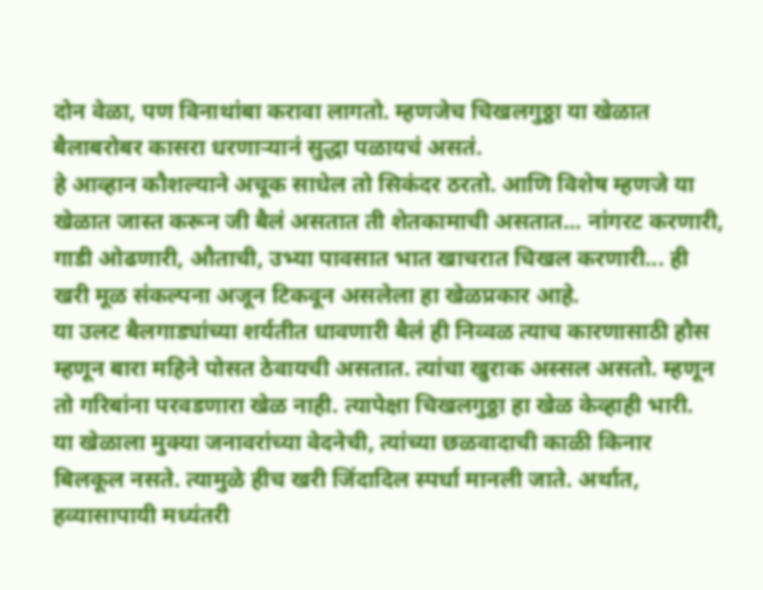दोन वेळा, पण विनाथांबा करावा लागतो. म्हणजेच चिखलगुठ्ठा या खेळात बैलाबरोबर कासरा धरणाऱ्यानं सुद्धा पळायचं असतं.
हे आव्हान कौशल्याने अचूक साधेल तो सिकंदर ठरतो. आणि विशेष म्हणजे या खेळात जास्त करून जी बैलं असतात ती शेतकामाची असतात... नांगरट करणारी, गाडी ओढणारी, औताची, उभ्या पावसात भात खाचरात चिखल करणारी... ही खरी मूळ संकल्पना अजून टिकवून असलेला हा खेळप्रकार आहे.
या उलट बैलगाड्यांच्या शर्यतीत धावणारी बैलं ही निव्वळ त्याच कारणासाठी हौस म्हणून बारा महिने पोसत ठेवायची असतात. त्यांचा खुराक अस्सल असतो. म्हणून तो गरिबांना परवडणारा खेळ नाही. त्यापेक्षा चिखलगुठ्ठा हा खेळ केव्हाही भारी.
या खेळाला मुक्या जनावरांच्या वेदनेची, त्यांच्या छळवादाची काळी किनार बिलकूल नसते. त्यामुळे हीच खरी जिंदादिल स्पर्धा मानली जाते. अर्थात, हव्यासापायी मध्यंतरी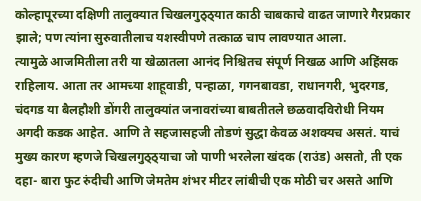कोल्हापूरच्या दक्षिणी तालुक्यात चिखलगुठ्ठ्यात काठी चाबकाचे वाढत जाणारे गैरप्रकार झाले; पण त्यांना सुरुवातीलाच यशस्वीपणे तत्काळ चाप लावण्यात आला.
त्यामुळे आजमितीला तरी या खेळातला आनंद निश्चितच संपूर्ण निखळ आणि अहिंसक राहिलाय. आता तर आमच्या शाहूवाडी, पन्हाळा, गगनबावडा, राधानगरी, भुदरगड, चंदगड या बैलहौशी डोंगरी तालुक्यांत जनावरांच्या बाबतीतले छळवादविरोधी नियम अगदी कडक आहेत. आणि ते सहजासहजी तोडणं सुद्धा केवळ अशक्यच असतं. याचं मुख्य कारण म्हणजे चिखलगुठ्ठ्याचा जो पाणी भरलेला खंदक (राउंड) असतो, ती एक दहा- बारा फुट रुंदीची आणि जेमतेम शंभर मीटर लांबीची एक मोठी चर असते आणि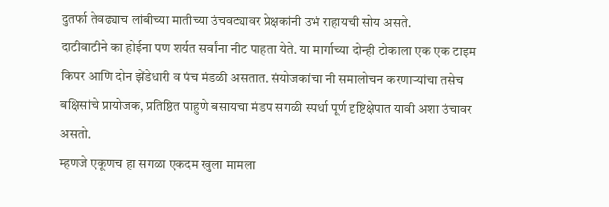दुतर्फा तेवढ्याच लांबीच्या मातीच्या उंचवट्यावर प्रेक्षकांनी उभं राहायची सोय असते.
दाटीवाटीने का होईना पण शर्यत सर्वांना नीट पाहता येते. या मार्गाच्या दोन्ही टोकाला एक एक टाइम किपर आणि दोन झेंडेधारी व पंच मंडळी असतात. संयोजकांचा नी समालोचन करणाऱ्यांचा तसेच बक्षिसांचे प्रायोजक, प्रतिष्ठित पाहुणे बसायचा मंडप सगळी स्पर्धा पूर्ण दृष्टिक्षेपात यावी अशा उंचावर असतो.
म्हणजे एकूणच हा सगळा एकदम खुला मामला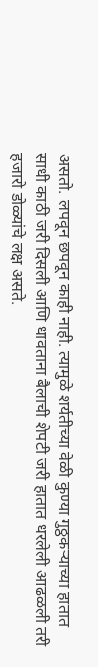असतो. लपवून छपवून काही नाही. त्यामुळे शर्यतीच्या वेळी कुण्या गुठ्ठकऱ्याच्या हातात साधी काठी जरी दिसली आणि धावताना बैलाची शेपटी जरी हातात धरलेली आढळली तरी हजारो डोळ्यांचे लक्ष असते.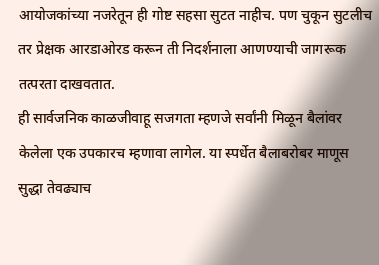आयोजकांच्या नजरेतून ही गोष्ट सहसा सुटत नाहीच. पण चुकून सुटलीच तर प्रेक्षक आरडाओरड करून ती निदर्शनाला आणण्याची जागरूक तत्परता दाखवतात.
ही सार्वजनिक काळजीवाहू सजगता म्हणजे सर्वांनी मिळून बैलांवर केलेला एक उपकारच म्हणावा लागेल. या स्पर्धेत बैलाबरोबर माणूस सुद्धा तेवढ्याच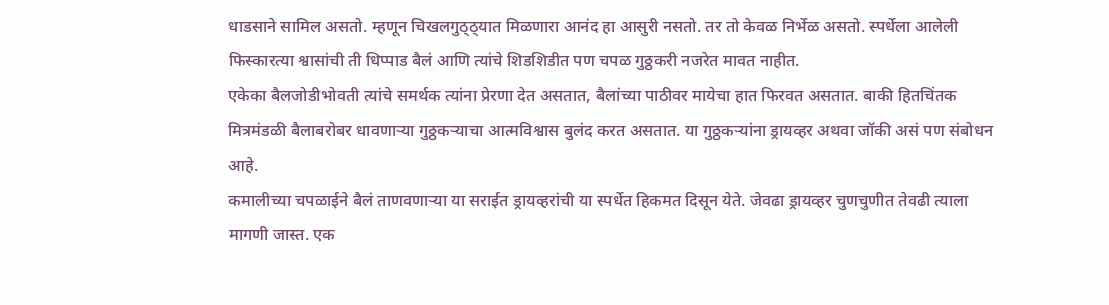धाडसाने सामिल असतो. म्हणून चिखलगुठ्ठ्यात मिळणारा आनंद हा आसुरी नसतो. तर तो केवळ निर्भेळ असतो. स्पर्धेला आलेली फिस्कारत्या श्वासांची ती धिप्पाड बैलं आणि त्यांचे शिडशिडीत पण चपळ गुठ्ठकरी नजरेत मावत नाहीत.
एकेका बैलजोडीभोवती त्यांचे समर्थक त्यांना प्रेरणा देत असतात, बैलांच्या पाठीवर मायेचा हात फिरवत असतात. बाकी हितचिंतक मित्रमंडळी बैलाबरोबर धावणाऱ्या गुठ्ठकऱ्याचा आत्मविश्वास बुलंद करत असतात. या गुठ्ठकऱ्यांना ड्रायव्हर अथवा जॉकी असं पण संबोधन आहे.
कमालीच्या चपळाईने बैलं ताणवणाऱ्या या सराईत ड्रायव्हरांची या स्पर्धेत हिकमत दिसून येते. जेवढा ड्रायव्हर चुणचुणीत तेवढी त्याला मागणी जास्त. एक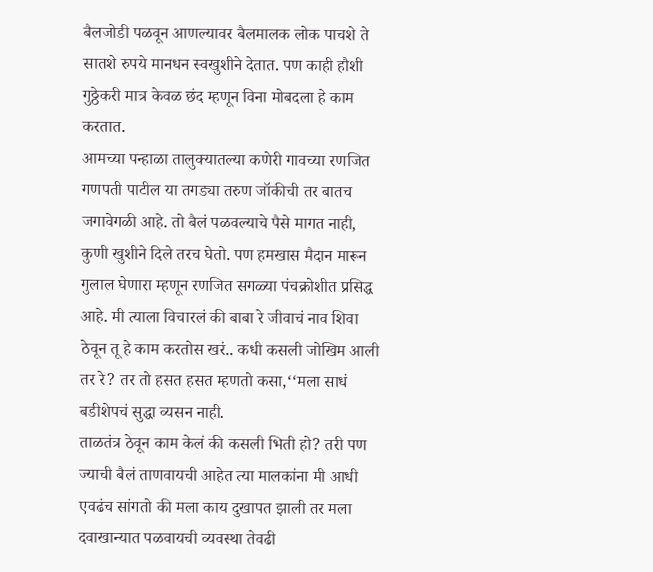बैलजोडी पळवून आणल्यावर बैलमालक लोक पाचशे ते सातशे रुपये मानधन स्वखुशीने देतात. पण काही हौशी गुठ्ठेकरी मात्र केवळ छंद म्हणून विना मोबदला हे काम करतात.
आमच्या पन्हाळा तालुक्यातल्या कणेरी गावच्या रणजित गणपती पाटील या तगड्या तरुण जॉकीची तर बातच जगावेगळी आहे. तो बैलं पळवल्याचे पैसे मागत नाही, कुणी खुशीने दिले तरच घेतो. पण हमखास मैदान मारून गुलाल घेणारा म्हणून रणजित सगळ्या पंचक्रोशीत प्रसिद्ध आहे. मी त्याला विचारलं की बाबा रे जीवाचं नाव शिवा ठेवून तू हे काम करतोस खरं.. कधी कसली जोखिम आली तर रे? तर तो हसत हसत म्हणतो कसा,‘‘मला साधं बडीशेपचं सुद्धा व्यसन नाही.
ताळतंत्र ठेवून काम केलं की कसली भिती हो? तरी पण ज्याची बैलं ताणवायची आहेत त्या मालकांना मी आधी एवढंच सांगतो की मला काय दुखापत झाली तर मला दवाखान्यात पळवायची व्यवस्था तेवढी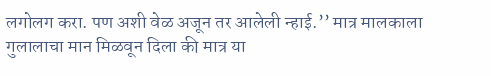लगोलग करा. पण अशी वेळ अजून तर आलेली न्हाई.’’ मात्र मालकाला गुलालाचा मान मिळवून दिला की मात्र या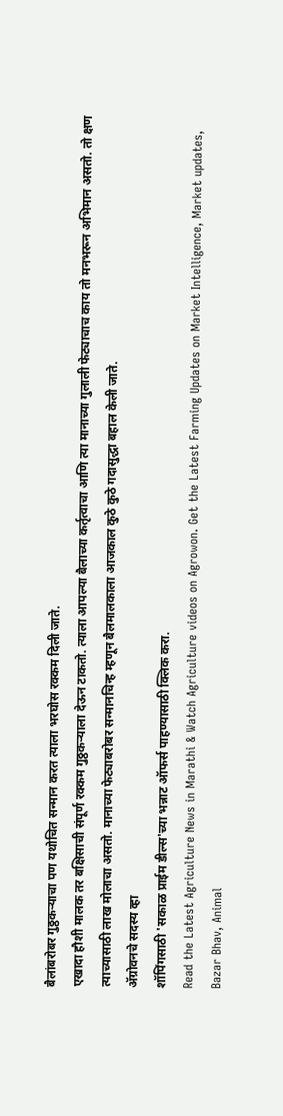बैलांबरोबर गुठ्ठकऱ्याचा पण यथोचित सन्मान करत त्याला भरघोस रक्कम दिली जाते.
एखादा हौशी मालक तर बक्षिसाची संपूर्ण रक्कम गुठ्ठकऱ्याला देऊन टाकतो. त्याला आपल्या बैलाच्या कर्तृत्वाचा आणि त्या मानाच्या गुलाली फेट्याचाच काय तो मनभरून अभिमान असतो. तो क्षण त्याच्यासाठी लाख मोलाचा असतो. मानाच्या फेट्याबरोबर सन्मानचिन्ह म्हणून बैलमालकाला आजकाल कुठे कुठे गदासुद्धा बहाल केली जाते.
ॲग्रोवनचे सदस्य व्हा
शॉपिंगसाठी 'सकाळ प्राईम डील्स'च्या भन्नाट ऑफर्स पाहण्यासाठी क्लिक करा.
Read the Latest Agriculture News in Marathi & Watch Agriculture videos on Agrowon. Get the Latest Farming Updates on Market Intelligence, Market updates, Bazar Bhav, Animal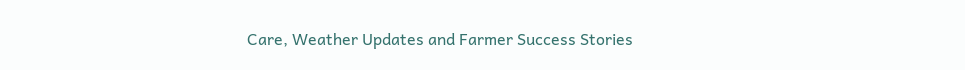Care, Weather Updates and Farmer Success Stories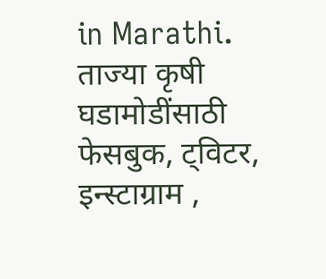in Marathi.
ताज्या कृषी घडामोडींसाठी फेसबुक, ट्विटर, इन्स्टाग्राम ,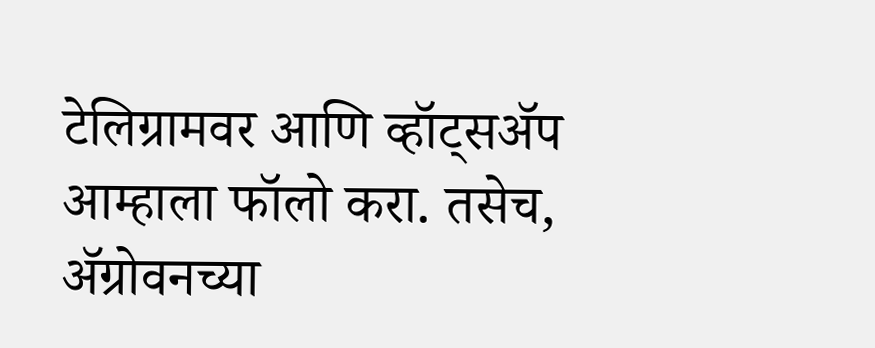टेलिग्रामवर आणि व्हॉट्सॲप आम्हाला फॉलो करा. तसेच, ॲग्रोवनच्या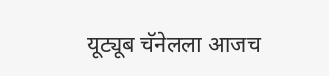यूट्यूब चॅनेलला आजच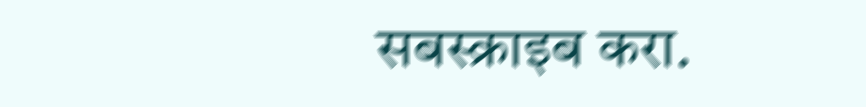सबस्क्राइब करा.